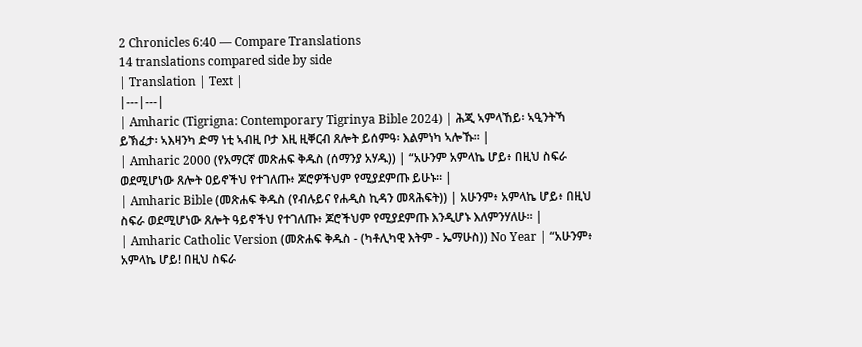2 Chronicles 6:40 — Compare Translations
14 translations compared side by side
| Translation | Text |
|---|---|
| Amharic (Tigrigna: Contemporary Tigrinya Bible 2024) | ሕጂ ኣምላኸይ፡ ኣዒንትኻ ይኽፈታ፡ ኣእዛንካ ድማ ነቲ ኣብዚ ቦታ እዚ ዚቐርብ ጸሎት ይሰምዓ፡ እልምነካ ኣሎኹ። |
| Amharic 2000 (የአማርኛ መጽሐፍ ቅዱስ (ሰማንያ አሃዱ)) | “አሁንም አምላኬ ሆይ፥ በዚህ ስፍራ ወደሚሆነው ጸሎት ዐይኖችህ የተገለጡ፥ ጆሮዎችህም የሚያደምጡ ይሁኑ። |
| Amharic Bible (መጽሐፍ ቅዱስ (የብሉይና የሐዲስ ኪዳን መጻሕፍት)) | አሁንም፥ አምላኬ ሆይ፥ በዚህ ስፍራ ወደሚሆነው ጸሎት ዓይኖችህ የተገለጡ፥ ጆሮችህም የሚያደምጡ እንዲሆኑ እለምንሃለሁ። |
| Amharic Catholic Version (መጽሐፍ ቅዱስ - (ካቶሊካዊ እትም - ኤማሁስ)) No Year | “አሁንም፥ አምላኬ ሆይ! በዚህ ስፍራ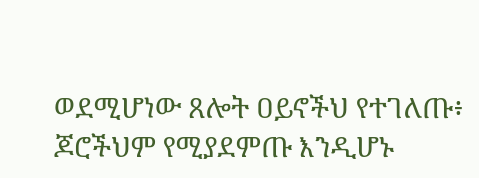ወደሚሆነው ጸሎት ዐይኖችህ የተገለጡ፥ ጆሮችህም የሚያደምጡ እንዲሆኑ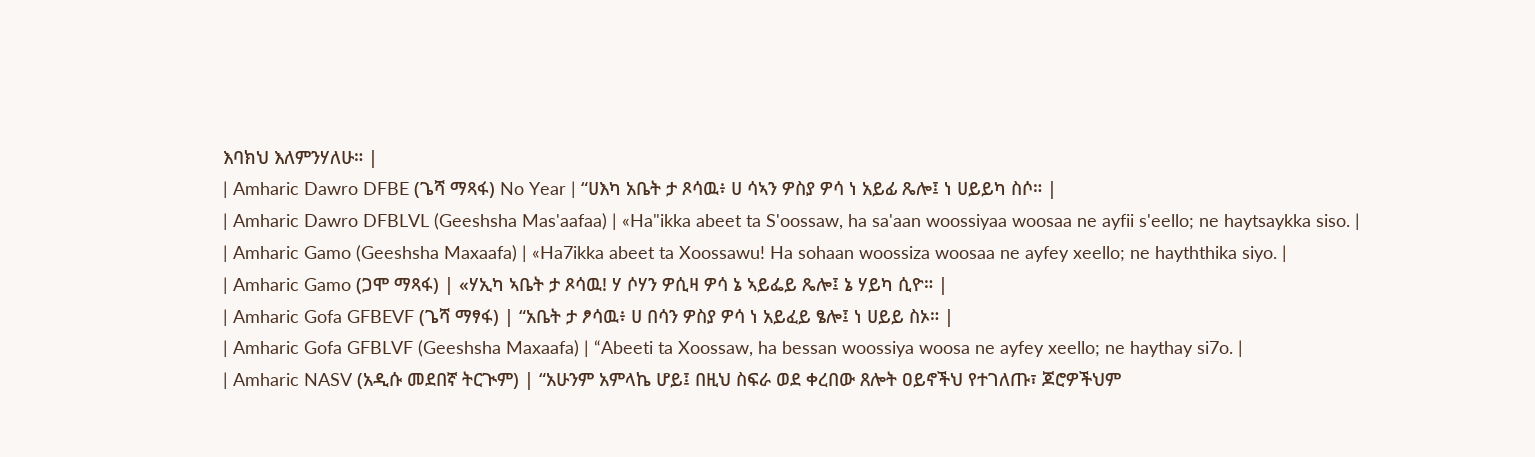እባክህ እለምንሃለሁ። |
| Amharic Dawro DFBE (ጌሻ ማጻፋ) No Year | “ሀእካ አቤት ታ ጾሳዉ፥ ሀ ሳኣን ዎስያ ዎሳ ነ አይፊ ጼሎ፤ ነ ሀይይካ ስሶ። |
| Amharic Dawro DFBLVL (Geeshsha Mas'aafaa) | «Ha"ikka abeet ta S'oossaw, ha sa'aan woossiyaa woosaa ne ayfii s'eello; ne haytsaykka siso. |
| Amharic Gamo (Geeshsha Maxaafa) | «Ha7ikka abeet ta Xoossawu! Ha sohaan woossiza woosaa ne ayfey xeello; ne hayththika siyo. |
| Amharic Gamo (ጋሞ ማጻፋ) | «ሃኢካ ኣቤት ታ ጾሳዉ! ሃ ሶሃን ዎሲዛ ዎሳ ኔ ኣይፌይ ጼሎ፤ ኔ ሃይካ ሲዮ። |
| Amharic Gofa GFBEVF (ጌሻ ማፃፋ) | “አቤት ታ ፆሳዉ፥ ሀ በሳን ዎስያ ዎሳ ነ አይፈይ ፄሎ፤ ነ ሀይይ ስኦ። |
| Amharic Gofa GFBLVF (Geeshsha Maxaafa) | “Abeeti ta Xoossaw, ha bessan woossiya woosa ne ayfey xeello; ne haythay si7o. |
| Amharic NASV (አዲሱ መደበኛ ትርጒም) | “አሁንም አምላኬ ሆይ፤ በዚህ ስፍራ ወደ ቀረበው ጸሎት ዐይኖችህ የተገለጡ፣ ጆሮዎችህም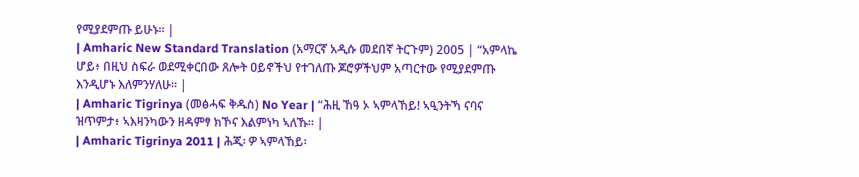የሚያደምጡ ይሁኑ። |
| Amharic New Standard Translation (አማርኛ አዲሱ መደበኛ ትርጉም) 2005 | “አምላኬ ሆይ፥ በዚህ ስፍራ ወደሚቀርበው ጸሎት ዐይኖችህ የተገለጡ ጆሮዎችህም አጣርተው የሚያደምጡ እንዲሆኑ እለምንሃለሁ። |
| Amharic Tigrinya (መፅሓፍ ቅዱስ) No Year | “ሕዚ ኸዓ ኦ ኣምላኸይ! ኣዒንትኻ ናባና ዝጥምታ፥ ኣእዛንካውን ዘዳምፃ ክኾና እልምነካ ኣለኹ። |
| Amharic Tigrinya 2011 | ሕጂ፡ ዎ ኣምላኸይ፡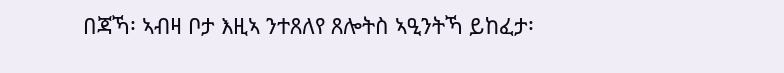በጃኻ፡ ኣብዛ ቦታ እዚኣ ንተጸለየ ጸሎትስ ኣዒንትኻ ይከፈታ፡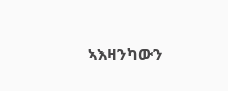ኣእዛንካውን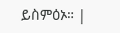ይስምዕኦ። |